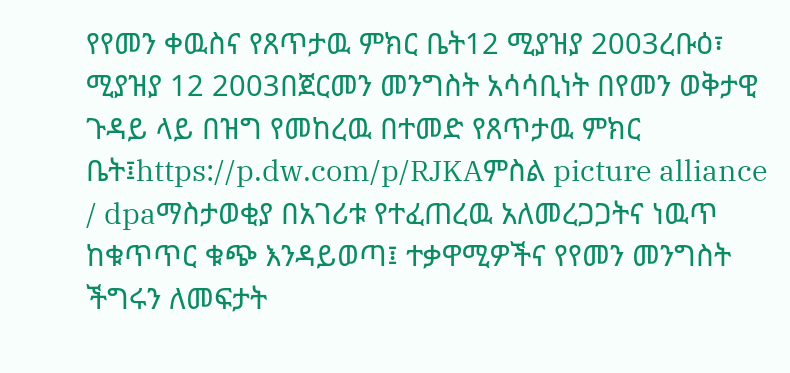የየመን ቀዉስና የጸጥታዉ ምክር ቤት12 ሚያዝያ 2003ረቡዕ፣ ሚያዝያ 12 2003በጀርመን መንግስት አሳሳቢነት በየመን ወቅታዊ ጉዳይ ላይ በዝግ የመከረዉ በተመድ የጸጥታዉ ምክር ቤት፤https://p.dw.com/p/RJKAምስል picture alliance / dpaማስታወቂያ በአገሪቱ የተፈጠረዉ አለመረጋጋትና ነዉጥ ከቁጥጥር ቁጭ እንዳይወጣ፤ ተቃዋሚዎችና የየመን መንግስት ችግሩን ለመፍታት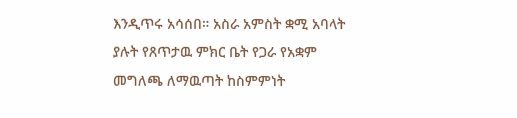እንዲጥሩ አሳሰበ። አስራ አምስት ቋሚ አባላት ያሉት የጸጥታዉ ምክር ቤት የጋራ የአቋም መግለጫ ለማዉጣት ከስምምነት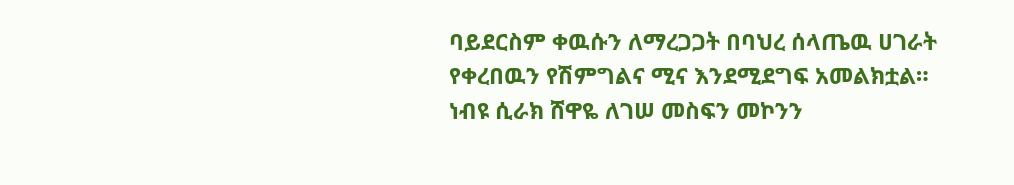ባይደርስም ቀዉሱን ለማረጋጋት በባህረ ሰላጤዉ ሀገራት የቀረበዉን የሽምግልና ሚና እንደሚደግፍ አመልክቷል። ነብዩ ሲራክ ሸዋዬ ለገሠ መስፍን መኮንን